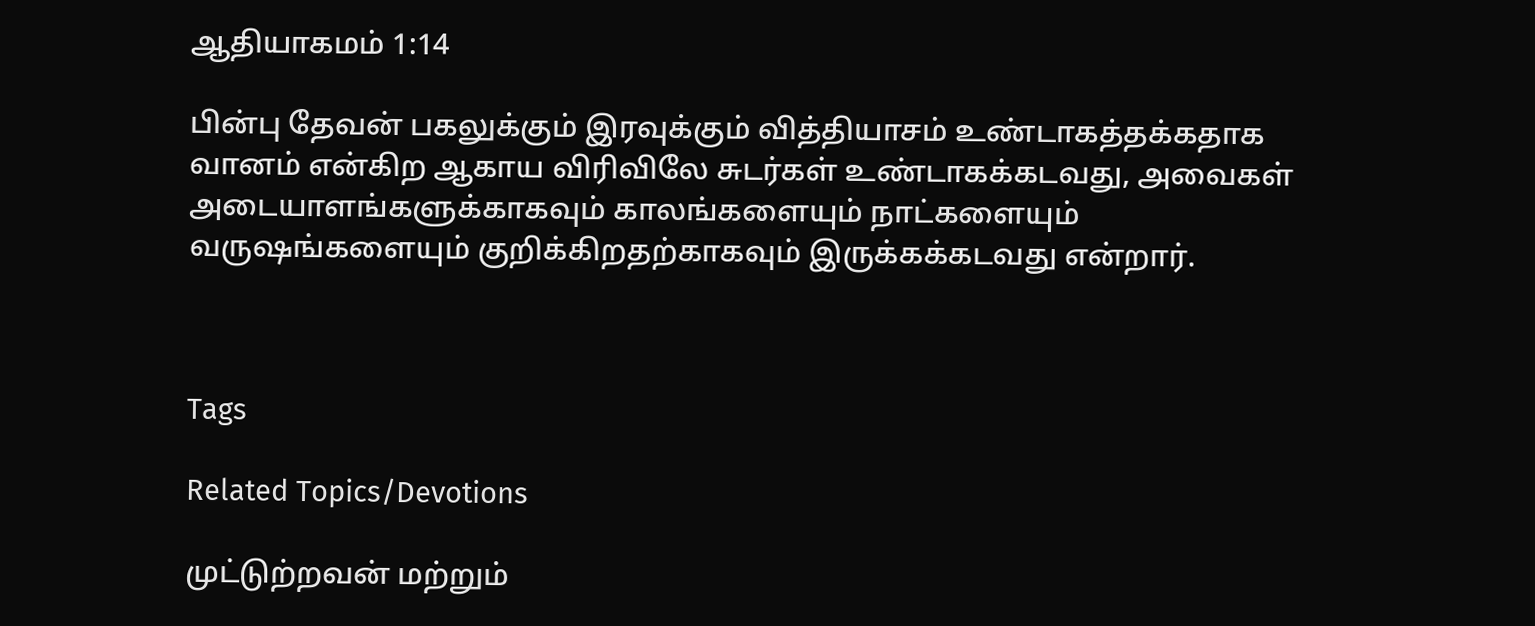ஆதியாகமம் 1:14

பின்பு தேவன் பகலுக்கும் இரவுக்கும் வித்தியாசம் உண்டாகத்தக்கதாக வானம் என்கிற ஆகாய விரிவிலே சுடர்கள் உண்டாகக்கடவது, அவைகள் அடையாளங்களுக்காகவும் காலங்களையும் நாட்களையும் வருஷங்களையும் குறிக்கிறதற்காகவும் இருக்கக்கடவது என்றார்.



Tags

Related Topics/Devotions

முட்டுற்றவன் மற்றும்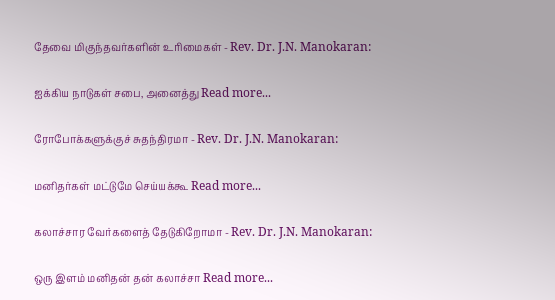தேவை மிகுந்தவர்களின் உரிமைகள் - Rev. Dr. J.N. Manokaran:

ஐக்கிய நாடுகள் சபை, அனைத்து Read more...

ரோபோக்களுக்குச் சுதந்திரமா - Rev. Dr. J.N. Manokaran:

மனிதர்கள் மட்டுமே செய்யக்கூ Read more...

கலாச்சார வேர்களைத் தேடுகிறோமா - Rev. Dr. J.N. Manokaran:

ஒரு இளம் மனிதன் தன் கலாச்சா Read more...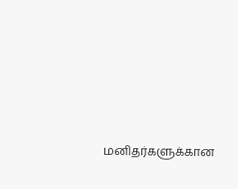மனிதர்களுக்கான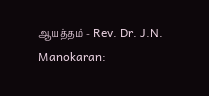ஆயத்தம் - Rev. Dr. J.N. Manokaran: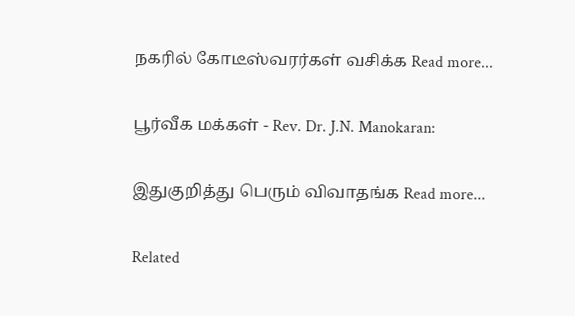நகரில் கோடீஸ்வரர்கள் வசிக்க Read more...

பூர்வீக மக்கள் - Rev. Dr. J.N. Manokaran:

இதுகுறித்து பெரும் விவாதங்க Read more...

Related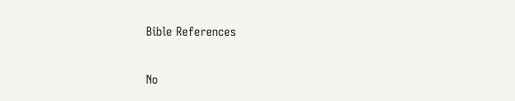Bible References

No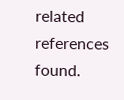related references found.